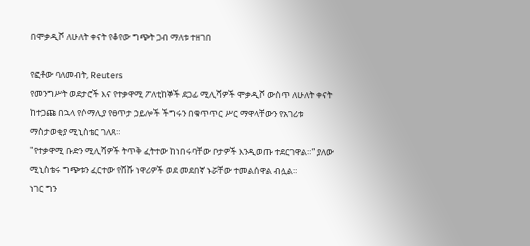በሞቃዲሾ ለሁለት ቀናት የቆየው ግጭት ጋብ ማለቱ ተዘገበ

የፎቶው ባለመብት, Reuters
የመንግሥት ወደታሮች እና የተቃዋሚ ፖለቲከኞች ደጋፊ ሚሊሻዎች ሞቃዲሾ ውስጥ ለሁለት ቀናት ከተጋጩ በኋላ የሶማሊያ የፀጥታ ኃይሎች ችግሩን በቁጥጥር ሥር ማዋላቸውን የአገሪቱ ማስታወቂያ ሚኒስቴር ገለጸ።
"የተቃዋሚ ቡድን ሚሊሻዎች ትጥቅ ፈትተው ከነበሩባቸው ቦታዎች እንዲወጡ ተደርገዋል።” ያለው ሚኒስቴሩ ግጭቱን ፈርተው የሸሹ ነዋሪዎች ወደ መደበኛ ኑሯቸው ተመልሰዋል ብሏል።
ነገር ግን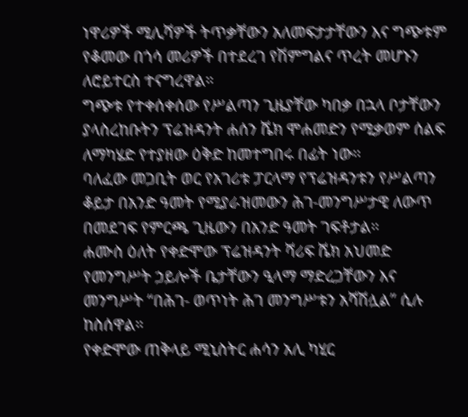ነዋሪዎች ሚሊሻዎች ትጥቃቸውን አለመፍታታቸውን እና ግጭቱም የቆመው በጎሳ መሪዎች በተደረገ የሽምግልና ጥረት መሆኑን ለሮይተርስ ተናግረዋል።
ግጭቱ የተቀሰቀሰው የሥልጣን ጊዜያቸው ካበቃ በኋላ ቦታቸውን ያላስረከቡትን ፕሬዝዳንት ሐሰን ሼክ ሞሐመድን የሚቃወም ሰልፍ ለማካሄድ የተያዘው ዕቅድ ከመተግበሩ በፊት ነው።
ባለፈው መጋቢት ወር የአገሪቱ ፓርላማ የፕሬዝዳንቱን የሥልጣን ቆይታ በአንድ ዓመት የሚያራዝመውን ሕገ-መንግሥታዊ ለውጥ በመደገፍ የምርጫ ጊዜውን በአንድ ዓመት ገፍቶታል።
ሐሙስ ዕለት የቀድሞው ፕሬዝዳንት ሻሪፍ ሼክ አህመድ የመንግሥት ኃይሎች ቤታቸውን ዒላማ ማድረጋቸውን እና መንግሥት “በሕገ- ወጥነት ሕገ መንግሥቱን አሻሽሏል” ሲሉ ከስሰዋል።
የቀድሞው ጠቅላይ ሚኒስትር ሐሳን አሊ ካሂር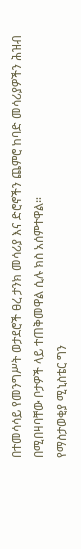በተመሳሳይ የመንግሥት ወታደሮች ፀረ ታንክ መሳሪያ እና ድሮኖችን ጨምሮ ከባድ መሳሪያዎችን ሕዝብ በሚበዛባቸው ቦታዎች ላይ ተጠቅመዋል ሲሉ ክስ አሰምተዋል።
የማስታወቂያ ሚኒስቴር ግን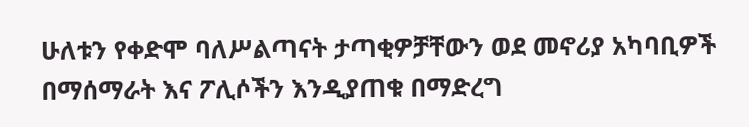ሁለቱን የቀድሞ ባለሥልጣናት ታጣቂዎቻቸውን ወደ መኖሪያ አካባቢዎች በማሰማራት እና ፖሊሶችን እንዲያጠቁ በማድረግ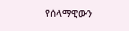የሰላማዊውን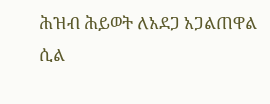ሕዝብ ሕይወት ለአደጋ አጋልጠዋል ሲል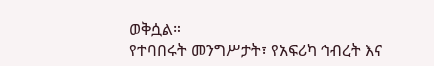ወቅሷል።
የተባበሩት መንግሥታት፣ የአፍሪካ ኅብረት እና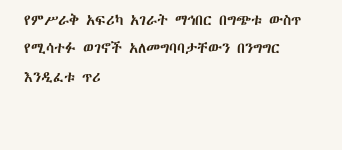የምሥራቅ አፍሪካ አገራት ማኅበር በግጭቱ ውስጥ የሚሳተፉ ወገኖች አለመግባባታቸውን በንግግር እንዲፈቱ ጥሪ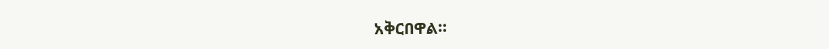አቅርበዋል።